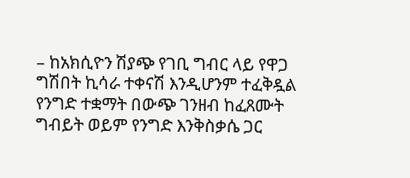– ከአክሲዮን ሽያጭ የገቢ ግብር ላይ የዋጋ ግሽበት ኪሳራ ተቀናሽ እንዲሆንም ተፈቅዷል
የንግድ ተቋማት በውጭ ገንዘብ ከፈጸሙት ግብይት ወይም የንግድ እንቅስቃሴ ጋር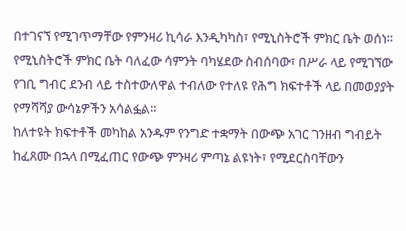በተገናኘ የሚገጥማቸው የምንዛሪ ኪሳራ እንዲካካስ፣ የሚኒስትሮች ምክር ቤት ወሰነ።
የሚኒስትሮች ምክር ቤት ባለፈው ሳምንት ባካሄደው ስብሰባው፣ በሥራ ላይ የሚገኘው የገቢ ግብር ደንብ ላይ ተስተውለዋል ተብለው የተለዩ የሕግ ክፍተቶች ላይ በመወያያት የማሻሻያ ውሳኔዎችን አሳልፏል።
ከለተዩት ክፍተቶች መካከል አንዱም የንግድ ተቋማት በውጭ አገር ገንዘብ ግብይት ከፈጸሙ በኋላ በሚፈጠር የውጭ ምንዛሪ ምጣኔ ልዩነት፣ የሚደርስባቸውን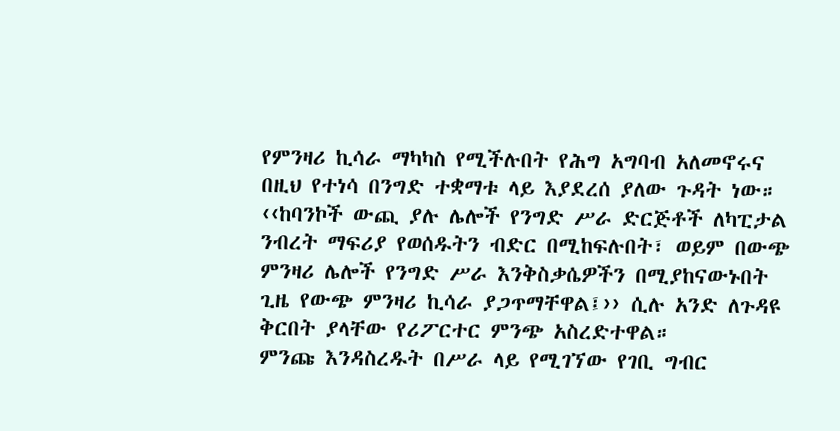የምንዛሪ ኪሳራ ማካካስ የሚችሉበት የሕግ አግባብ አለመኖሩና በዚህ የተነሳ በንግድ ተቋማቱ ላይ እያደረሰ ያለው ጉዳት ነው።
‹‹ከባንኮች ውጪ ያሉ ሌሎች የንግድ ሥራ ድርጅቶች ለካፒታል ንብረት ማፍሪያ የወሰዱትን ብድር በሚከፍሉበት፣ ወይም በውጭ ምንዛሪ ሌሎች የንግድ ሥራ እንቅስቃሴዎችን በሚያከናውኑበት ጊዜ የውጭ ምንዛሪ ኪሳራ ያጋጥማቸዋል፤›› ሲሉ አንድ ለጉዳዩ ቅርበት ያላቸው የሪፖርተር ምንጭ አስረድተዋል።
ምንጩ እንዳስረዱት በሥራ ላይ የሚገኘው የገቢ ግብር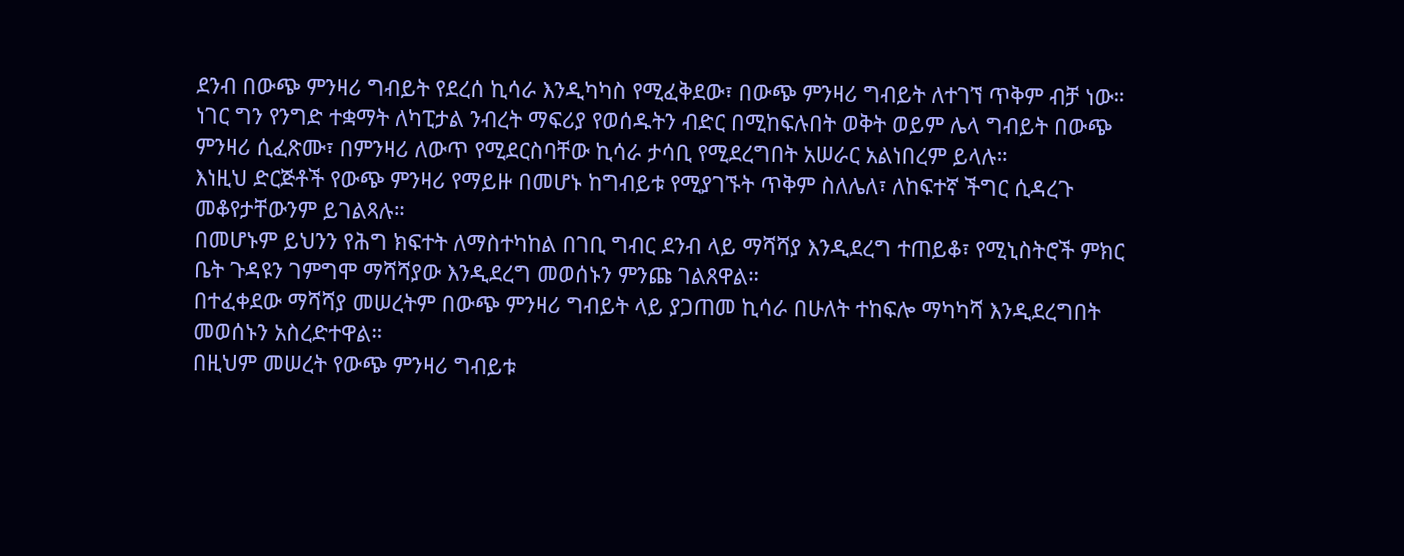ደንብ በውጭ ምንዛሪ ግብይት የደረሰ ኪሳራ እንዲካካስ የሚፈቅደው፣ በውጭ ምንዛሪ ግብይት ለተገኘ ጥቅም ብቻ ነው።
ነገር ግን የንግድ ተቋማት ለካፒታል ንብረት ማፍሪያ የወሰዱትን ብድር በሚከፍሉበት ወቅት ወይም ሌላ ግብይት በውጭ ምንዛሪ ሲፈጽሙ፣ በምንዛሪ ለውጥ የሚደርስባቸው ኪሳራ ታሳቢ የሚደረግበት አሠራር አልነበረም ይላሉ።
እነዚህ ድርጅቶች የውጭ ምንዛሪ የማይዙ በመሆኑ ከግብይቱ የሚያገኙት ጥቅም ስለሌለ፣ ለከፍተኛ ችግር ሲዳረጉ መቆየታቸውንም ይገልጻሉ።
በመሆኑም ይህንን የሕግ ክፍተት ለማስተካከል በገቢ ግብር ደንብ ላይ ማሻሻያ እንዲደረግ ተጠይቆ፣ የሚኒስትሮች ምክር ቤት ጉዳዩን ገምግሞ ማሻሻያው እንዲደረግ መወሰኑን ምንጩ ገልጸዋል።
በተፈቀደው ማሻሻያ መሠረትም በውጭ ምንዛሪ ግብይት ላይ ያጋጠመ ኪሳራ በሁለት ተከፍሎ ማካካሻ እንዲደረግበት መወሰኑን አስረድተዋል።
በዚህም መሠረት የውጭ ምንዛሪ ግብይቱ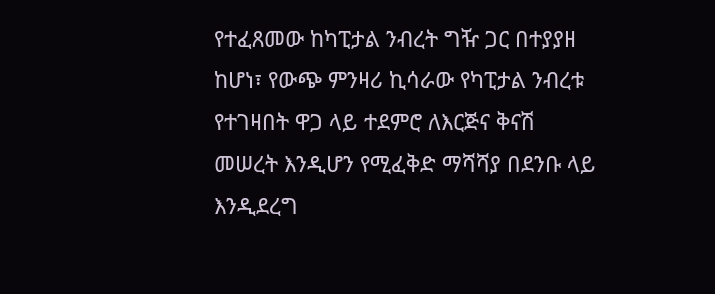የተፈጸመው ከካፒታል ንብረት ግዥ ጋር በተያያዘ ከሆነ፣ የውጭ ምንዛሪ ኪሳራው የካፒታል ንብረቱ የተገዛበት ዋጋ ላይ ተደምሮ ለእርጅና ቅናሽ መሠረት እንዲሆን የሚፈቅድ ማሻሻያ በደንቡ ላይ እንዲደረግ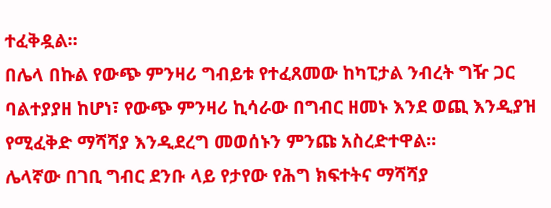ተፈቅዷል።
በሌላ በኩል የውጭ ምንዛሪ ግብይቱ የተፈጸመው ከካፒታል ንብረት ግዥ ጋር ባልተያያዘ ከሆነ፣ የውጭ ምንዛሪ ኪሳራው በግብር ዘመኑ እንደ ወጪ እንዲያዝ የሚፈቅድ ማሻሻያ እንዲደረግ መወሰኑን ምንጩ አስረድተዋል።
ሌላኛው በገቢ ግብር ደንቡ ላይ የታየው የሕግ ክፍተትና ማሻሻያ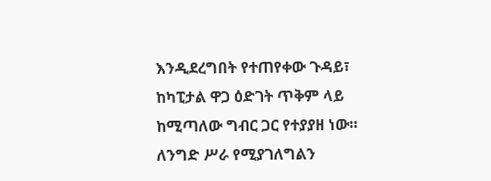እንዲደረግበት የተጠየቀው ጉዳይ፣ ከካፒታል ዋጋ ዕድገት ጥቅም ላይ ከሚጣለው ግብር ጋር የተያያዘ ነው።
ለንግድ ሥራ የሚያገለግልን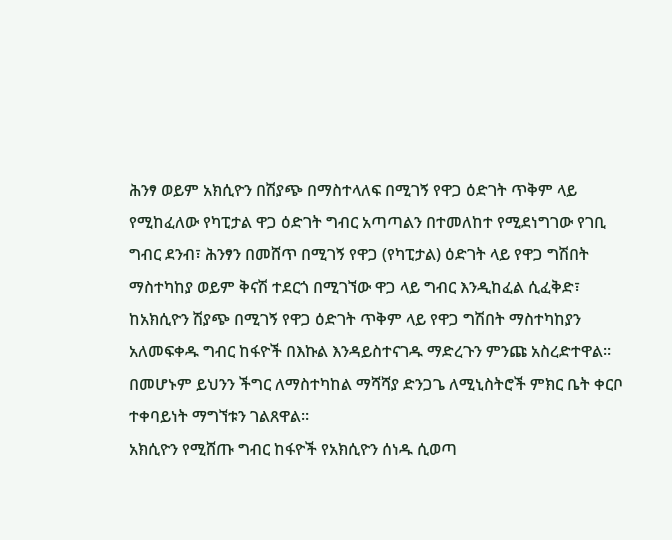ሕንፃ ወይም አክሲዮን በሽያጭ በማስተላለፍ በሚገኝ የዋጋ ዕድገት ጥቅም ላይ የሚከፈለው የካፒታል ዋጋ ዕድገት ግብር አጣጣልን በተመለከተ የሚደነግገው የገቢ ግብር ደንብ፣ ሕንፃን በመሸጥ በሚገኝ የዋጋ (የካፒታል) ዕድገት ላይ የዋጋ ግሽበት ማስተካከያ ወይም ቅናሽ ተደርጎ በሚገኘው ዋጋ ላይ ግብር እንዲከፈል ሲፈቅድ፣ ከአክሲዮን ሽያጭ በሚገኝ የዋጋ ዕድገት ጥቅም ላይ የዋጋ ግሽበት ማስተካከያን አለመፍቀዱ ግብር ከፋዮች በእኩል እንዳይስተናገዱ ማድረጉን ምንጩ አስረድተዋል።
በመሆኑም ይህንን ችግር ለማስተካከል ማሻሻያ ድንጋጌ ለሚኒስትሮች ምክር ቤት ቀርቦ ተቀባይነት ማግኘቱን ገልጸዋል።
አክሲዮን የሚሸጡ ግብር ከፋዮች የአክሲዮን ሰነዱ ሲወጣ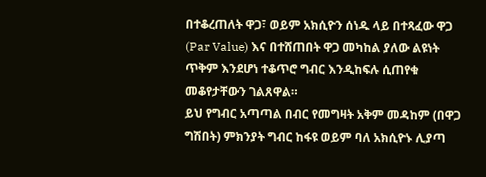በተቆረጠለት ዋጋ፣ ወይም አክሲዮን ሰነዱ ላይ በተጻፈው ዋጋ (Par Value) እና በተሸጠበት ዋጋ መካከል ያለው ልዩነት ጥቅም እንደሆነ ተቆጥሮ ግብር እንዲከፍሉ ሲጠየቁ መቆየታቸውን ገልጸዋል።
ይህ የግብር አጣጣል በብር የመግዛት አቅም መዳከም (በዋጋ ግሽበት) ምክንያት ግብር ከፋዩ ወይም ባለ አክሲዮኑ ሊያጣ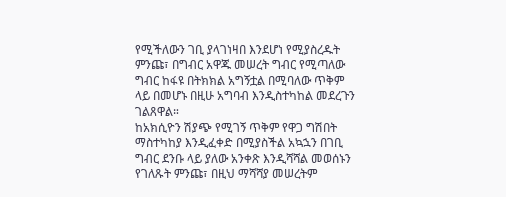የሚችለውን ገቢ ያላገነዛበ እንደሆነ የሚያስረዱት ምንጩ፣ በግብር አዋጁ መሠረት ግብር የሚጣለው ግብር ከፋዩ በትክክል አግኝቷል በሚባለው ጥቅም ላይ በመሆኑ በዚሁ አግባብ እንዲስተካከል መደረጉን ገልጸዋል።
ከአክሲዮን ሽያጭ የሚገኝ ጥቅም የዋጋ ግሽበት ማስተካከያ እንዲፈቀድ በሚያስችል አኳኋን በገቢ ግብር ደንቡ ላይ ያለው አንቀጽ እንዲሻሻል መወሰኑን የገለጹት ምንጩ፣ በዚህ ማሻሻያ መሠረትም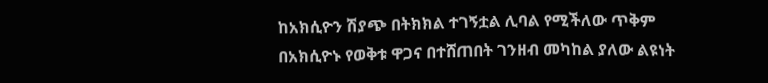ከአክሲዮን ሽያጭ በትክክል ተገኝቷል ሊባል የሚችለው ጥቅም በአክሲዮኑ የወቅቱ ዋጋና በተሸጠበት ገንዘብ መካከል ያለው ልዩነት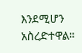እንደሚሆን አስረድተዋል።